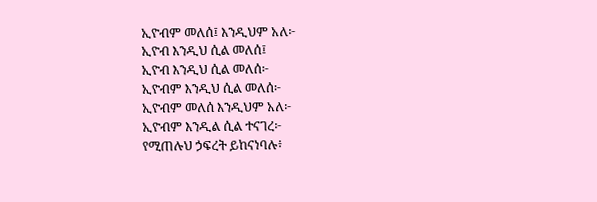ኢዮብም መለሰ፤ እንዲህም አለ፦
ኢዮብ እንዲህ ሲል መለሰ፤
ኢዮብ እንዲህ ሲል መለሰ፦
ኢዮብም እንዲህ ሲል መለሰ፦
ኢዮብም መለሰ እንዲህም አለ፦
ኢዮብም እንዲል ሲል ተናገረ፦
የሚጠሉህ ኃፍረት ይከናነባሉ፥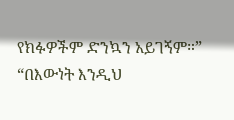የክፉዎችም ድንኳን አይገኝም።”
“በእውነት እንዲህ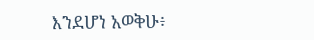እንደሆነ አወቅሁ፥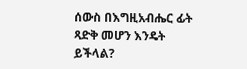ሰውስ በእግዚአብሔር ፊት ጻድቅ መሆን እንዴት ይችላል?